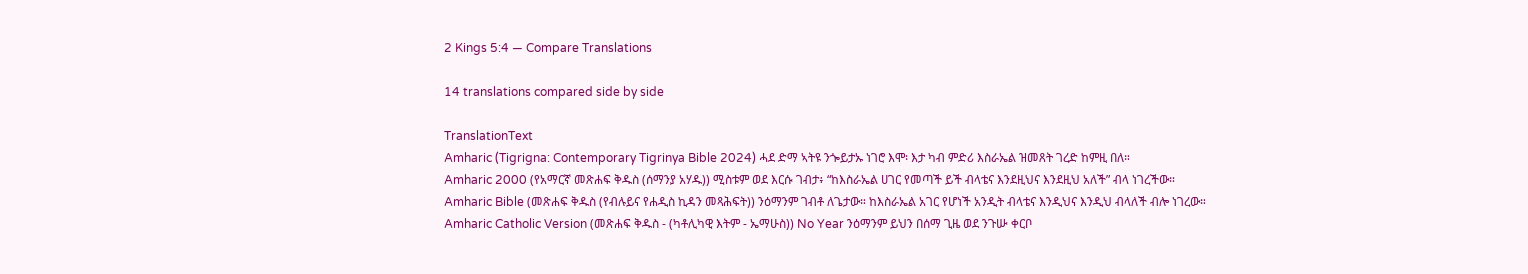2 Kings 5:4 — Compare Translations

14 translations compared side by side

TranslationText
Amharic (Tigrigna: Contemporary Tigrinya Bible 2024) ሓደ ድማ ኣትዩ ንጐይታኡ ነገሮ እሞ፡ እታ ካብ ምድሪ እስራኤል ዝመጸት ገረድ ከምዚ በለ።
Amharic 2000 (የአማርኛ መጽሐፍ ቅዱስ (ሰማንያ አሃዱ)) ሚስቱም ወደ እርሱ ገብታ፥ “ከእስራኤል ሀገር የመጣች ይች ብላቴና እንደዚህና እንደዚህ አለች” ብላ ነገረችው።
Amharic Bible (መጽሐፍ ቅዱስ (የብሉይና የሐዲስ ኪዳን መጻሕፍት)) ንዕማንም ገብቶ ለጌታው። ከእስራኤል አገር የሆነች አንዲት ብላቴና እንዲህና እንዲህ ብላለች ብሎ ነገረው።
Amharic Catholic Version (መጽሐፍ ቅዱስ - (ካቶሊካዊ እትም - ኤማሁስ)) No Year ንዕማንም ይህን በሰማ ጊዜ ወደ ንጉሡ ቀርቦ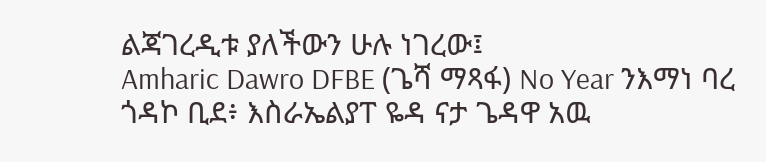ልጃገረዲቱ ያለችውን ሁሉ ነገረው፤
Amharic Dawro DFBE (ጌሻ ማጻፋ) No Year ንእማነ ባረ ጎዳኮ ቢደ፥ እስራኤልያፐ ዬዳ ናታ ጌዳዋ አዉ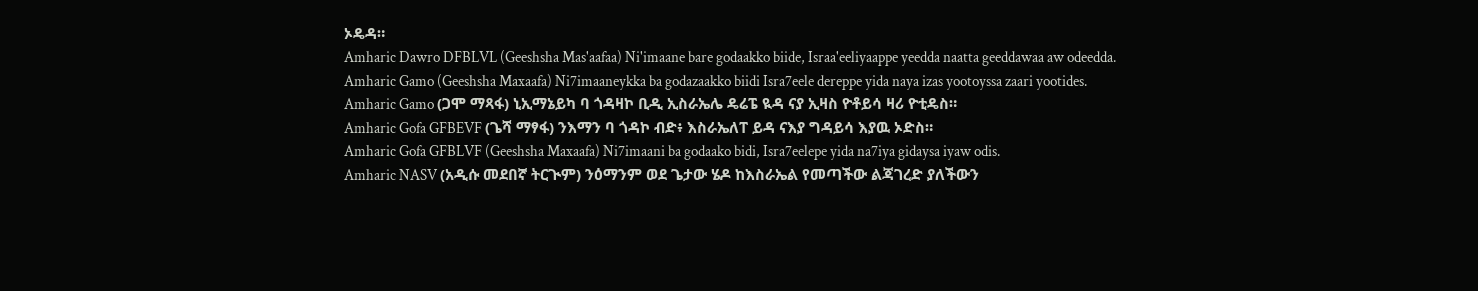ኦዴዳ።
Amharic Dawro DFBLVL (Geeshsha Mas'aafaa) Ni'imaane bare godaakko biide, Israa'eeliyaappe yeedda naatta geeddawaa aw odeedda.
Amharic Gamo (Geeshsha Maxaafa) Ni7imaaneykka ba godazaakko biidi Isra7eele dereppe yida naya izas yootoyssa zaari yootides.
Amharic Gamo (ጋሞ ማጻፋ) ኒኢማኔይካ ባ ጎዳዛኮ ቢዲ ኢስራኤሌ ዴሬፔ ዪዳ ናያ ኢዛስ ዮቶይሳ ዛሪ ዮቲዴስ።
Amharic Gofa GFBEVF (ጌሻ ማፃፋ) ንእማን ባ ጎዳኮ ብድ፥ እስራኤለፐ ይዳ ናእያ ግዳይሳ እያዉ ኦድስ።
Amharic Gofa GFBLVF (Geeshsha Maxaafa) Ni7imaani ba godaako bidi, Isra7eelepe yida na7iya gidaysa iyaw odis.
Amharic NASV (አዲሱ መደበኛ ትርጒም) ንዕማንም ወደ ጌታው ሄዶ ከእስራኤል የመጣችው ልጃገረድ ያለችውን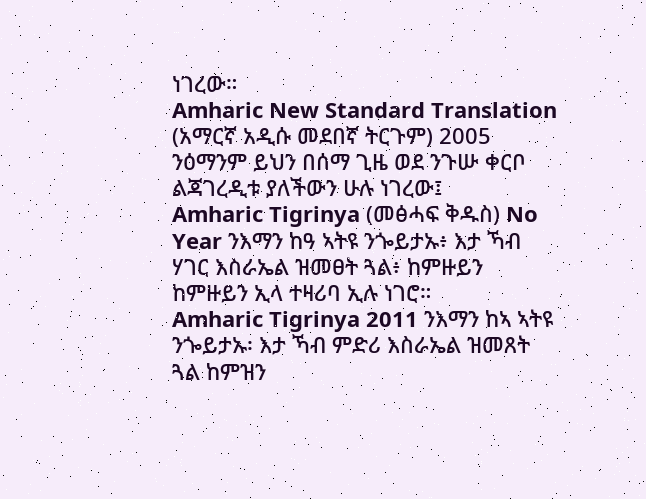ነገረው።
Amharic New Standard Translation (አማርኛ አዲሱ መደበኛ ትርጉም) 2005 ንዕማንም ይህን በሰማ ጊዜ ወደ ንጉሡ ቀርቦ ልጃገረዲቱ ያለችውን ሁሉ ነገረው፤
Amharic Tigrinya (መፅሓፍ ቅዱስ) No Year ንእማን ከዓ ኣትዩ ንጐይታኡ፥ እታ ኻብ ሃገር እስራኤል ዝመፀት ጓል፥ ከምዙይን ከምዙይን ኢላ ተዛሪባ ኢሉ ነገሮ።
Amharic Tigrinya 2011 ንእማን ከኣ ኣትዩ ንጐይታኡ፡ እታ ኻብ ምድሪ እስራኤል ዝመጸት ጓል ከምዝን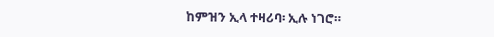ከምዝን ኢላ ተዛሪባ፡ ኢሉ ነገሮ።